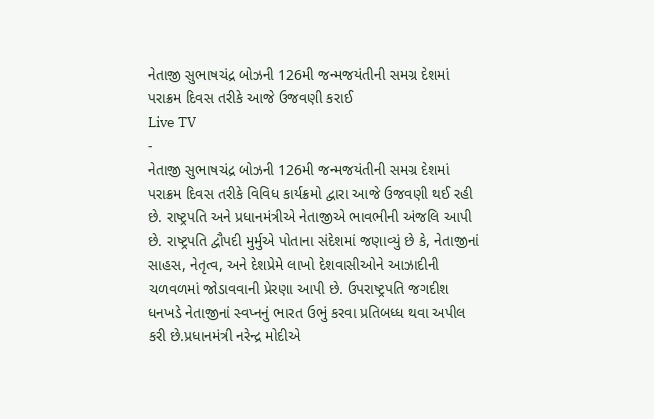નેતાજી સુભાષચંદ્ર બોઝની 126મી જન્મજયંતીની સમગ્ર દેશમાં પરાક્રમ દિવસ તરીકે આજે ઉજવણી કરાઈ
Live TV
-
નેતાજી સુભાષચંદ્ર બોઝની 126મી જન્મજયંતીની સમગ્ર દેશમાં પરાક્રમ દિવસ તરીકે વિવિધ કાર્યક્રમો દ્વારા આજે ઉજવણી થઈ રહી છે. રાષ્ટ્રપતિ અને પ્રધાનમંત્રીએ નેતાજીએ ભાવભીની અંજલિ આપી છે. રાષ્ટ્રપતિ દ્વૌપદી મુર્મુએ પોતાના સંદેશમાં જણાવ્યું છે કે, નેતાજીનાં સાહસ, નેતૃત્વ, અને દેશપ્રેમે લાખો દેશવાસીઓને આઝાદીની ચળવળમાં જોડાવવાની પ્રેરણા આપી છે. ઉપરાષ્ટ્રપતિ જગદીશ ધનખડે નેતાજીનાં સ્વપ્નનું ભારત ઉભું કરવા પ્રતિબધ્ધ થવા અપીલ કરી છે.પ્રધાનમંત્રી નરેન્દ્ર મોદીએ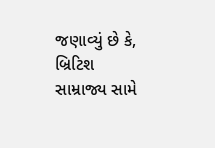જણાવ્યું છે કે, બ્રિટિશ સામ્રાજ્ય સામે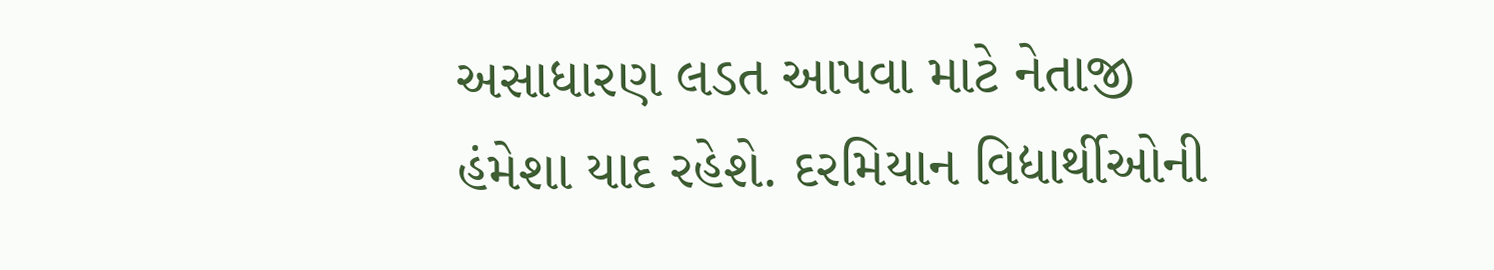અસાધારણ લડત આપવા માટે નેતાજી હંમેશા યાદ રહેશે. દરમિયાન વિદ્યાર્થીઓની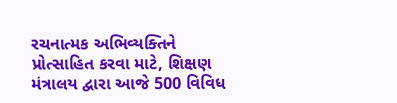રચનાત્મક અભિવ્યક્તિને પ્રોત્સાહિત કરવા માટે, શિક્ષણ મંત્રાલય દ્વારા આજે 500 વિવિધ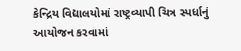કેન્દ્રિય વિદ્યાલયોમાં રાષ્ટ્રવ્યાપી ચિત્ર સ્પર્ધાનું આયોજન કરવામાં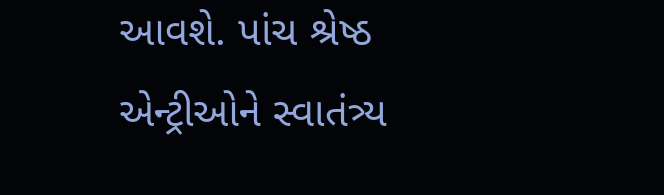આવશે. પાંચ શ્રેષ્ઠ એન્ટ્રીઓને સ્વાતંત્ર્ય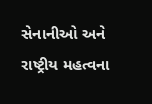સેનાનીઓ અને રાષ્ટ્રીય મહત્વના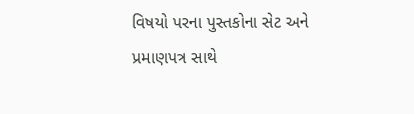વિષયો પરના પુસ્તકોના સેટ અને પ્રમાણપત્ર સાથે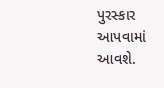પુરસ્કાર આપવામાં આવશે.